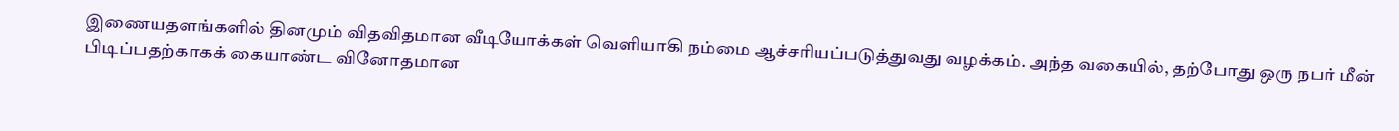இணையதளங்களில் தினமும் விதவிதமான வீடியோக்கள் வெளியாகி நம்மை ஆச்சரியப்படுத்துவது வழக்கம். அந்த வகையில், தற்போது ஒரு நபர் மீன் பிடிப்பதற்காகக் கையாண்ட வினோதமான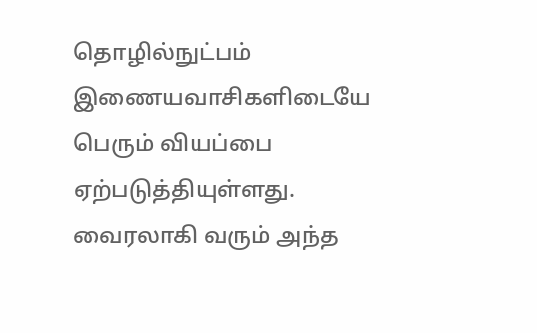தொழில்நுட்பம் இணையவாசிகளிடையே பெரும் வியப்பை ஏற்படுத்தியுள்ளது.
வைரலாகி வரும் அந்த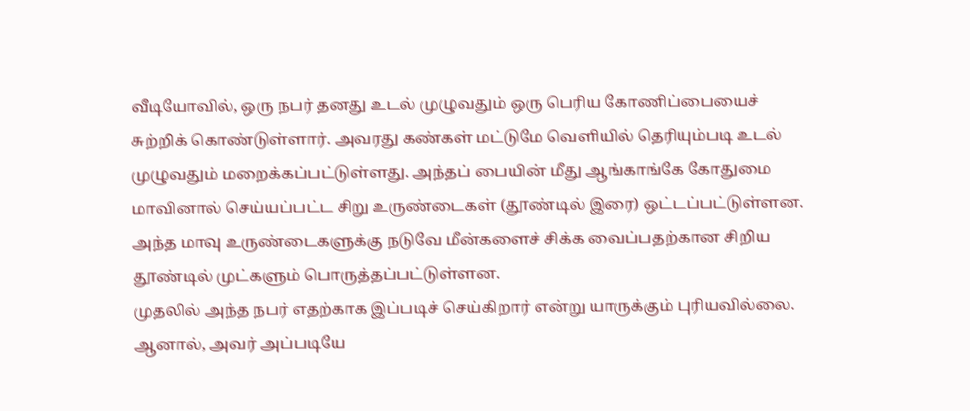வீடியோவில், ஒரு நபர் தனது உடல் முழுவதும் ஒரு பெரிய கோணிப்பையைச் சுற்றிக் கொண்டுள்ளார். அவரது கண்கள் மட்டுமே வெளியில் தெரியும்படி உடல் முழுவதும் மறைக்கப்பட்டுள்ளது. அந்தப் பையின் மீது ஆங்காங்கே கோதுமை மாவினால் செய்யப்பட்ட சிறு உருண்டைகள் (தூண்டில் இரை) ஒட்டப்பட்டுள்ளன. அந்த மாவு உருண்டைகளுக்கு நடுவே மீன்களைச் சிக்க வைப்பதற்கான சிறிய தூண்டில் முட்களும் பொருத்தப்பட்டுள்ளன.
முதலில் அந்த நபர் எதற்காக இப்படிச் செய்கிறார் என்று யாருக்கும் புரியவில்லை. ஆனால், அவர் அப்படியே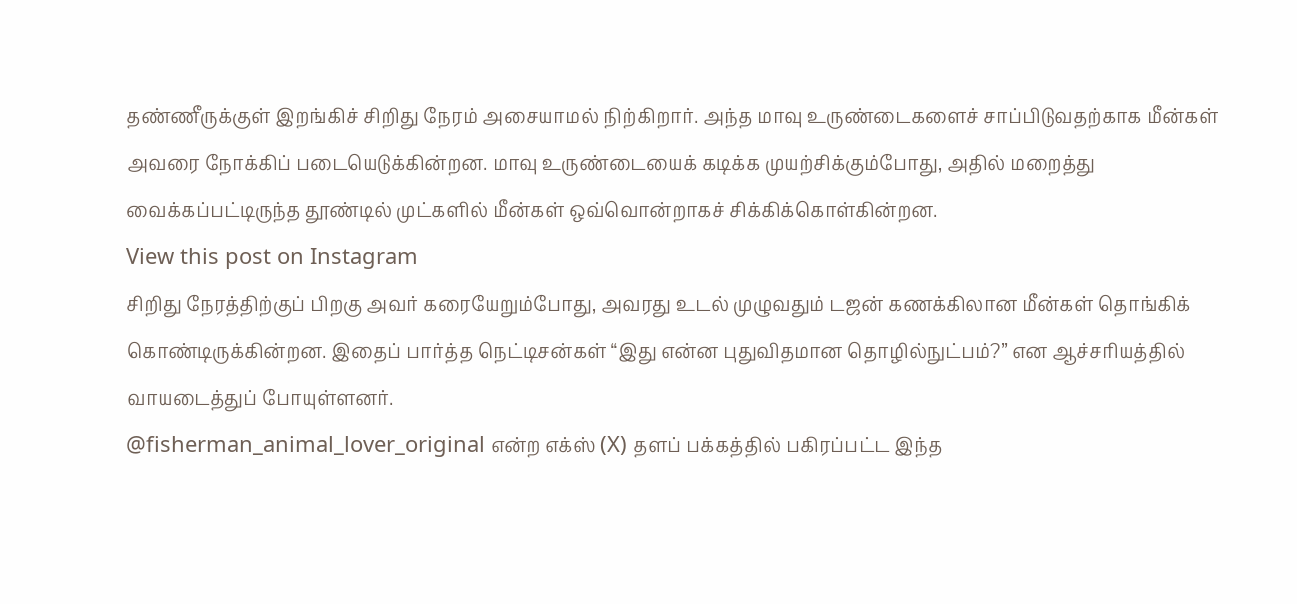தண்ணீருக்குள் இறங்கிச் சிறிது நேரம் அசையாமல் நிற்கிறார். அந்த மாவு உருண்டைகளைச் சாப்பிடுவதற்காக மீன்கள் அவரை நோக்கிப் படையெடுக்கின்றன. மாவு உருண்டையைக் கடிக்க முயற்சிக்கும்போது, அதில் மறைத்து வைக்கப்பட்டிருந்த தூண்டில் முட்களில் மீன்கள் ஒவ்வொன்றாகச் சிக்கிக்கொள்கின்றன.
View this post on Instagram
சிறிது நேரத்திற்குப் பிறகு அவர் கரையேறும்போது, அவரது உடல் முழுவதும் டஜன் கணக்கிலான மீன்கள் தொங்கிக் கொண்டிருக்கின்றன. இதைப் பார்த்த நெட்டிசன்கள் “இது என்ன புதுவிதமான தொழில்நுட்பம்?” என ஆச்சரியத்தில் வாயடைத்துப் போயுள்ளனர்.
@fisherman_animal_lover_original என்ற எக்ஸ் (X) தளப் பக்கத்தில் பகிரப்பட்ட இந்த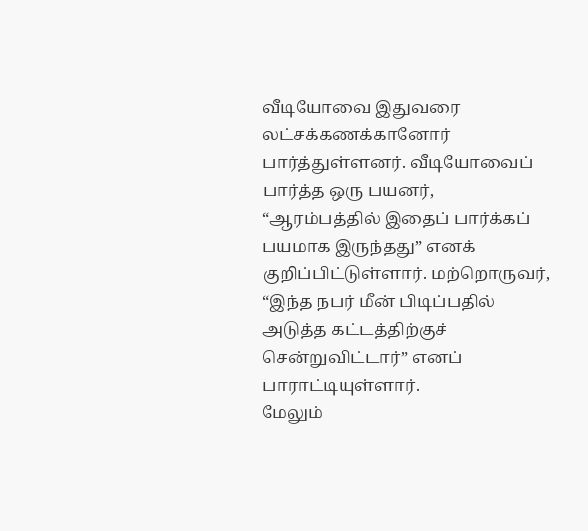வீடியோவை இதுவரை லட்சக்கணக்கானோர் பார்த்துள்ளனர். வீடியோவைப் பார்த்த ஒரு பயனர், “ஆரம்பத்தில் இதைப் பார்க்கப் பயமாக இருந்தது” எனக் குறிப்பிட்டுள்ளார். மற்றொருவர், “இந்த நபர் மீன் பிடிப்பதில் அடுத்த கட்டத்திற்குச் சென்றுவிட்டார்” எனப் பாராட்டியுள்ளார்.
மேலும்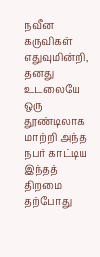நவீன கருவிகள் எதுவுமின்றி, தனது உடலையே ஒரு தூண்டிலாக மாற்றி அந்த நபர் காட்டிய இந்தத் திறமை தற்போது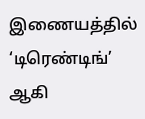இணையத்தில் ‘டிரெண்டிங்’ ஆகி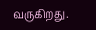வருகிறது.